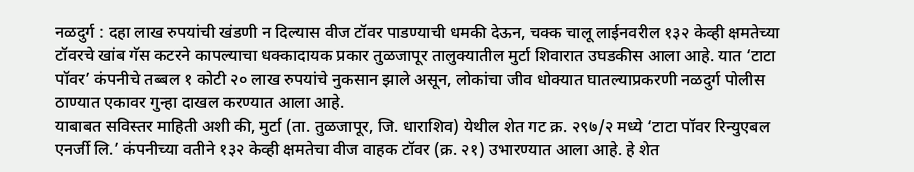नळदुर्ग : दहा लाख रुपयांची खंडणी न दिल्यास वीज टॉवर पाडण्याची धमकी देऊन, चक्क चालू लाईनवरील १३२ केव्ही क्षमतेच्या टॉवरचे खांब गॅस कटरने कापल्याचा धक्कादायक प्रकार तुळजापूर तालुक्यातील मुर्टा शिवारात उघडकीस आला आहे. यात ‘टाटा पॉवर’ कंपनीचे तब्बल १ कोटी २० लाख रुपयांचे नुकसान झाले असून, लोकांचा जीव धोक्यात घातल्याप्रकरणी नळदुर्ग पोलीस ठाण्यात एकावर गुन्हा दाखल करण्यात आला आहे.
याबाबत सविस्तर माहिती अशी की, मुर्टा (ता. तुळजापूर, जि. धाराशिव) येथील शेत गट क्र. २९७/२ मध्ये ‘टाटा पॉवर रिन्युएबल एनर्जी लि.’ कंपनीच्या वतीने १३२ केव्ही क्षमतेचा वीज वाहक टॉवर (क्र. २१) उभारण्यात आला आहे. हे शेत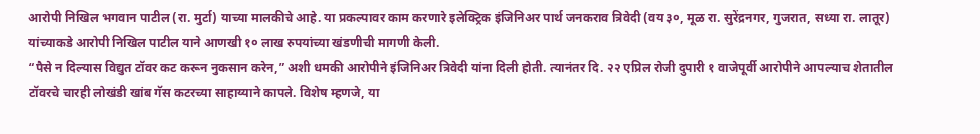आरोपी निखिल भगवान पाटील (रा. मुर्टा) याच्या मालकीचे आहे. या प्रकल्पावर काम करणारे इलेक्ट्रिक इंजिनिअर पार्थ जनकराव त्रिवेदी (वय ३०, मूळ रा. सुरेंद्रनगर, गुजरात, सध्या रा. लातूर) यांच्याकडे आरोपी निखिल पाटील याने आणखी १० लाख रुपयांच्या खंडणीची मागणी केली.
“पैसे न दिल्यास विद्युत टॉवर कट करून नुकसान करेन,” अशी धमकी आरोपीने इंजिनिअर त्रिवेदी यांना दिली होती. त्यानंतर दि. २२ एप्रिल रोजी दुपारी १ वाजेपूर्वी आरोपीने आपल्याच शेतातील टॉवरचे चारही लोखंडी खांब गॅस कटरच्या साहाय्याने कापले. विशेष म्हणजे, या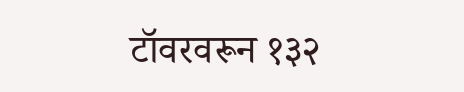टॉवरवरून १३२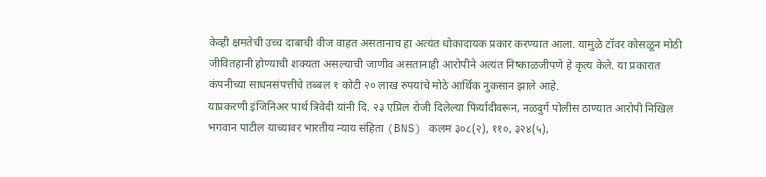केव्ही क्षमतेची उच्च दाबाची वीज वाहत असतानाच हा अत्यंत धोकादायक प्रकार करण्यात आला. यामुळे टॉवर कोसळून मोठी जीवितहानी होण्याची शक्यता असल्याची जाणीव असतानाही आरोपीने अत्यंत निष्काळजीपणे हे कृत्य केले. या प्रकारात कंपनीच्या साधनसंपत्तीचे तब्बल १ कोटी २० लाख रुपयांचे मोठे आर्थिक नुकसान झाले आहे.
याप्रकरणी इंजिनिअर पार्थ त्रिवेदी यांनी दि. २३ एप्रिल रोजी दिलेल्या फिर्यादीवरून, नळदुर्ग पोलीस ठाण्यात आरोपी निखिल भगवान पाटील याच्यावर भारतीय न्याय संहिता (BNS) कलम ३०८(२), ११०, ३२४(५),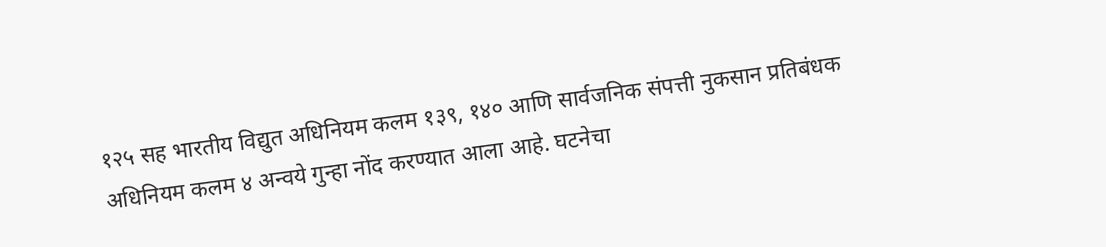१२५ सह भारतीय विद्युत अधिनियम कलम १३९, १४० आणि सार्वजनिक संपत्ती नुकसान प्रतिबंधक अधिनियम कलम ४ अन्वये गुन्हा नोंद करण्यात आला आहे. घटनेचा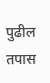पुढील तपास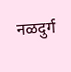नळदुर्ग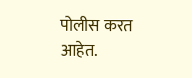पोलीस करत आहेत.